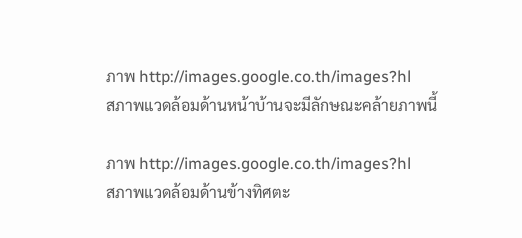ภาพ http://images.google.co.th/images?hl
สภาพแวดล้อมด้านหน้าบ้านจะมีลักษณะคล้ายภาพนี้

ภาพ http://images.google.co.th/images?hl
สภาพแวดล้อมด้านข้างทิศตะ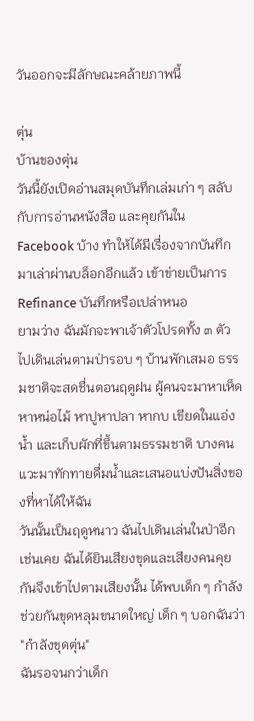วันออกจะมีลักษณะคล้ายภาพนี้

ตุ่น
บ้านของตุ่น
วันนี้ยังเปิดอ่านสมุดบันทึกเล่มเก่า ๆ สลับกับการอ่านหนังสือ และคุยกันใน Facebook บ้าง ทำให้ได้มีเรื่องจากบันทึกมาเล่าผ่านบล็อกอีกแล้ว เข้าข่ายเป็นการ Refinance บันทึกหรือเปล่าหนอ
ยามว่าง ฉันมักจะพาเจ้าตัวโปรดทั้ง ๓ ตัวไปเดินเล่นตามป่ารอบ ๆ บ้านพักเสมอ ธรรมชาติจะสดชื่นตอนฤดูฝน ผู้คนจะมาหาเห็ด หาหน่อไม้ หาปูหาปลา หากบ เขียดในแอ่งน้ำ และเก็บผักที่ขึ้นตามธรรมชาติ บางคนแวะมาทักทายดื่มน้ำและเสนอแบ่งปันสิ่งของที่หาได้ให้ฉัน
วันนั้นเป็นฤดูหนาว ฉันไปเดินเล่นในป่าอีกเช่นเคย ฉันได้ยินเสียงขุดและเสียงคนคุยกันจึงเข้าไปตามเสียงนั้น ได้พบเด็ก ๆ กำลังช่วยกันขุดหลุมขนาดใหญ่ เด็ก ๆ บอกฉันว่า "กำลังขุดตุ่น"
ฉันรอจนกว่าเด็ก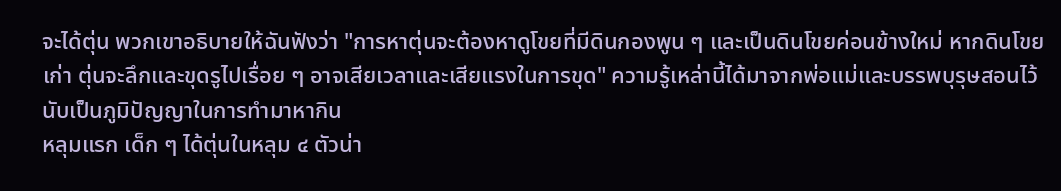จะได้ตุ่น พวกเขาอธิบายให้ฉันฟังว่า "การหาตุ่นจะต้องหาดูโขยที่มีดินกองพูน ๆ และเป็นดินโขยค่อนข้างใหม่ หากดินโขยเก่า ตุ่นจะลึกและขุดรูไปเรื่อย ๆ อาจเสียเวลาและเสียแรงในการขุด" ความรู้เหล่านี้ได้มาจากพ่อแม่และบรรพบุรุษสอนไว้ นับเป็นภูมิปัญญาในการทำมาหากิน
หลุมแรก เด็ก ๆ ได้ตุ่นในหลุม ๔ ตัวน่า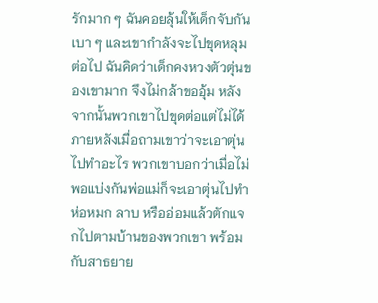รักมาก ๆ ฉันคอยลุ้นให้เด็กจับกันเบา ๆ และเขากำลังจะไปขุดหลุมต่อไป ฉันคิดว่าเด็กคงหวงตัวตุ่นของเขามาก จึงไม่กล้าขออุ้ม หลังจากนั้นพวกเขาไปขุดต่อแต่ไม่ได้
ภายหลังเมื่อถามเขาว่าจะเอาตุ่นไปทำอะไร พวกเขาบอกว่าเมื่อไม่พอแบ่งกันพ่อแม่ก็จะเอาตุ่นไปทำห่อหมก ลาบ หรืออ่อมแล้วตักแจกไปตามบ้านของพวกเขา พร้อมกับสาธยาย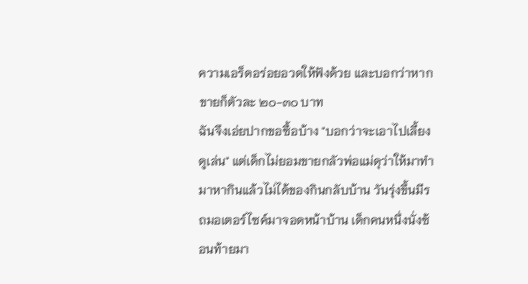ความเอร็ดอร่อยอวดให้ฟังด้วย และบอกว่าหากขายก็ตัวละ ๒๐-๓๐ บาท
ฉันจึงเอ่ยปากขอซื้อบ้าง "บอกว่าจะเอาไปเลี้ยงดูเล่น" แต่เด็กไม่ยอมขายกลัวพ่อแม่ดุว่าให้มาทำมาหากินแล้วไม่ได้ของกินกลับบ้าน วันรุ่งขึ้นมีรถมอเตอร์ไซค์มาจอดหน้าบ้าน เด็กคนหนึ่งนั่งซ้อนท้ายมา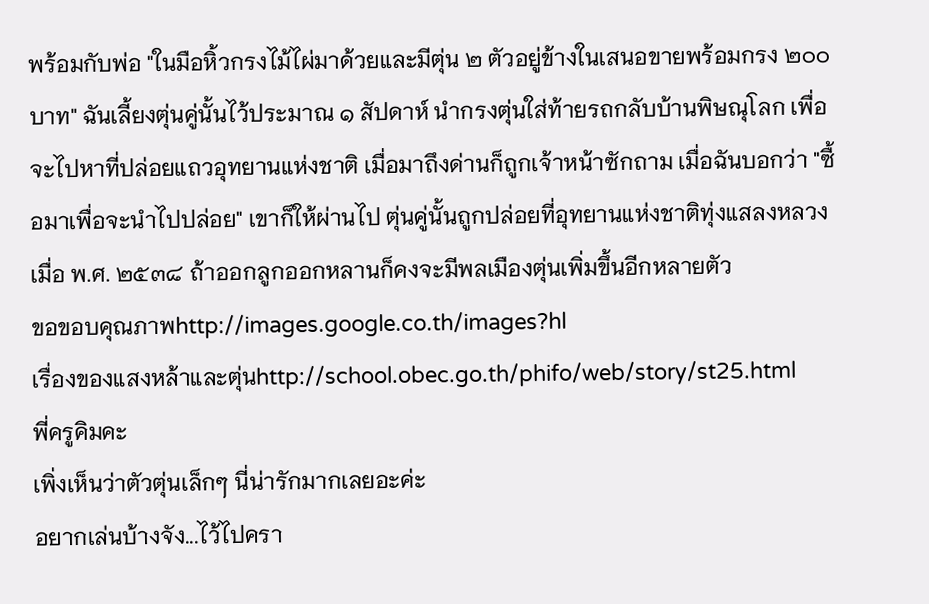พร้อมกับพ่อ "ในมือหิ้วกรงไม้ไผ่มาด้วยและมีตุ่น ๒ ตัวอยู่ข้างในเสนอขายพร้อมกรง ๒๐๐ บาท" ฉันเลี้ยงตุ่นคู่นั้นไว้ประมาณ ๑ สัปดาห์ นำกรงตุ่นใส่ท้ายรถกลับบ้านพิษณุโลก เพื่อจะไปหาที่ปล่อยแถวอุทยานแห่งชาติ เมื่อมาถึงด่านก็ถูกเจ้าหน้าซักถาม เมื่อฉันบอกว่า "ซื้อมาเพื่อจะนำไปปล่อย" เขาก็ให้ผ่านไป ตุ่นคู่นั้นถูกปล่อยที่อุทยานแห่งชาติทุ่งแสลงหลวงเมื่อ พ.ศ. ๒๕๓๘ ถ้าออกลูกออกหลานก็คงจะมีพลเมืองตุ่นเพิ่มขึ้นอีกหลายตัว
ขอขอบคุณภาพhttp://images.google.co.th/images?hl
เรื่องของแสงหล้าและตุ่นhttp://school.obec.go.th/phifo/web/story/st25.html
พี่ครูคิมคะ
เพิ่งเห็นว่าตัวตุ่นเล็กๆ นี่น่ารักมากเลยอะค่ะ
อยากเล่นบ้างจัง...ไว้ไปครา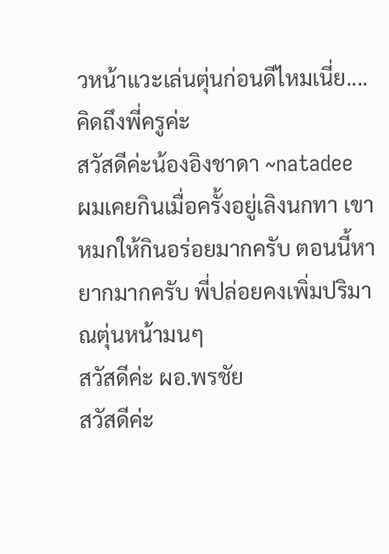วหน้าแวะเล่นตุ่นก่อนดีไหมเนี่ย....
คิดถึงพี่ครูค่ะ
สวัสดีค่ะน้องอิงชาดา ~natadee
ผมเคยกินเมื่อครั้งอยู่เลิงนกทา เขาหมกให้กินอร่อยมากครับ ตอนนี้หายากมากครับ พี่ปล่อยคงเพิ่มปริมาณตุ่นหน้ามนๆ
สวัสดีค่ะ ผอ.พรชัย
สวัสดีค่ะ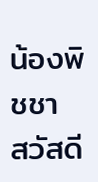น้องพิชชา
สวัสดี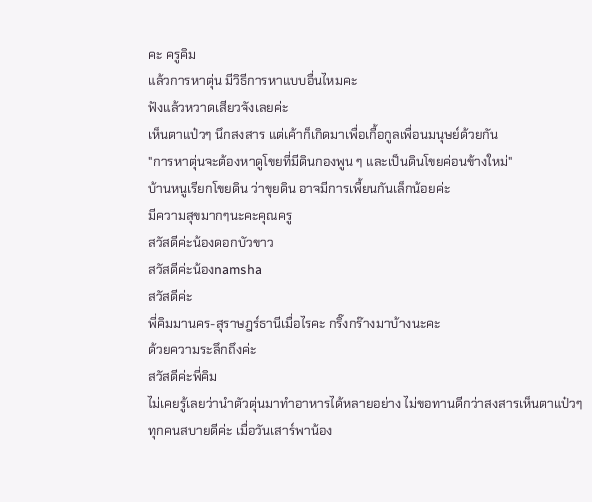คะ ครูคิม
แล้วการหาตุ่น มีวิธีการหาแบบอื่นไหมคะ
ฟังแล้วหวาดเสียวจังเลยค่ะ
เห็นตาแป๋วๆ นึกสงสาร แต่เค้าก็เกิดมาเพื่อเกื้อกูลเพื่อนมนุษย์ด้วยกัน
"การหาตุ่นจะต้องหาดูโขยที่มีดินกองพูน ๆ และเป็นดินโขยค่อนข้างใหม่"
บ้านหนูเรียกโขยดิน ว่าขุยดิน อาจมีการเพื้ยนกันเล็กน้อยค่ะ
มีความสุขมากๆนะคะคุณครู
สวัสดีค่ะน้องดอกบัวขาว
สวัสดีค่ะน้องnamsha
สวัสดีค่ะ
พี่คิมมานคร-สุราษฎร์ธานีเมื่อไรคะ กริ๊งกร๊างมาบ้างนะคะ
ด้วยความระลึกถึงค่ะ
สวัสดีค่ะพี่คิม
ไม่เคยรู้เลยว่านำตัวตุ่นมาทำอาหารได้หลายอย่าง ไม่ขอทานดีกว่าสงสารเห็นตาแป๋วๆ
ทุกคนสบายดีค่ะ เมื่อวันเสาร์พาน้อง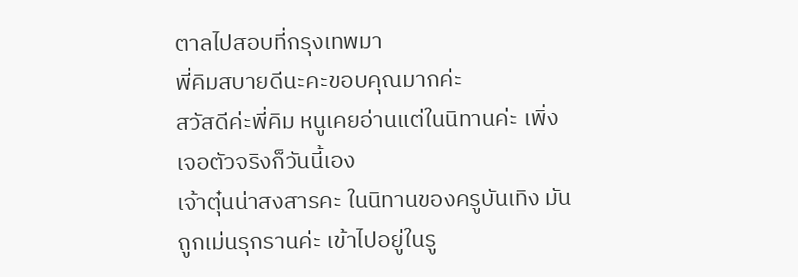ตาลไปสอบที่กรุงเทพมา
พี่คิมสบายดีนะคะขอบคุณมากค่ะ
สวัสดีค่ะพี่คิม หนูเคยอ่านแต่ในนิทานค่ะ เพิ่งเจอตัวจริงก็วันนี้เอง
เจ้าตุ๋นน่าสงสารคะ ในนิทานของครูบันเทิง มันถูกเม่นรุกรานค่ะ เข้าไปอยู่ในรู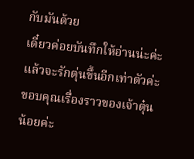กับมันด้วย
เดี๋ยวค่อยบันทึกให้อ่านน่ะค่ะ แล้วจะรักตุ่นขึ้นอีกเท่าตัวค่ะ
ขอบคุณเรื่องราวของเจ้าตุ๋นน้อยค่ะ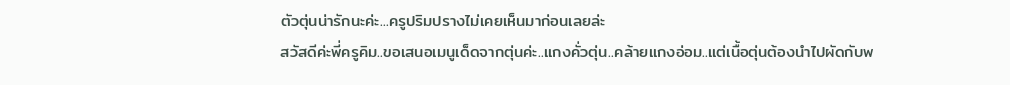ตัวตุ่นน่ารักนะค่ะ...ครูปริมปรางไม่เคยเห็นมาก่อนเลยล่ะ
สวัสดีค่ะพี่ครูคิม..ขอเสนอเมนูเด็ดจากตุ่นค่ะ..แกงคั่วตุ่น..คล้ายแกงอ่อม..แต่เนื้อตุ่นต้องนำไปผัดกับพ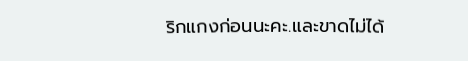ริกแกงก่อนนะคะ.และขาดไม่ได้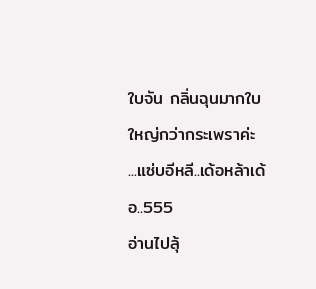ใบจัน กลิ่นฉุนมากใบใหญ่กว่ากระเพราค่ะ ...แซ่บอีหลี..เด้อหล้าเด้อ..555
อ่านไปลุ้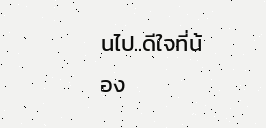นไป..ดีใจที่น้อง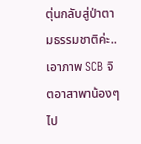ตุ่นกลับสู่ป่าตามธรรมชาติค่ะ..
เอาภาพ SCB จิตอาสาพาน้องๆไป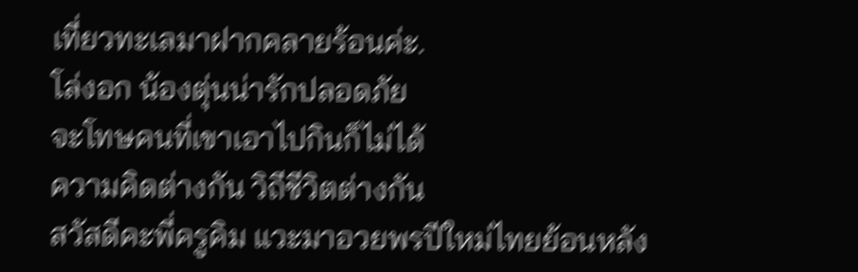เที่ยวทะเลมาฝากคลายร้อนค่ะ.
โล่งอก น้องตุ่นน่ารักปลอดภัย
จะโทษคนที่เขาเอาไปกินก็ไม่ได้
ความคิดต่างกัน วิถีชีวิตต่างกัน
สวัสดีคะพี่ครูคิม แวะมาอวยพรปีใหม่ไทยย้อนหลัง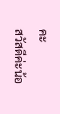คะ
สวัสดีค่ะน้อ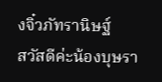งจิ๋วภัทรานิษฐ์
สวัสดีค่ะน้องบุษรา